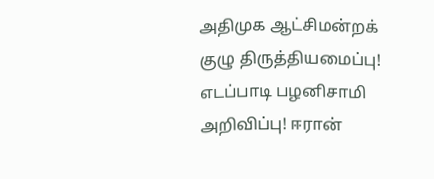அதிமுக ஆட்சிமன்றக் குழு திருத்தியமைப்பு! எடப்பாடி பழனிசாமி அறிவிப்பு! ஈரான்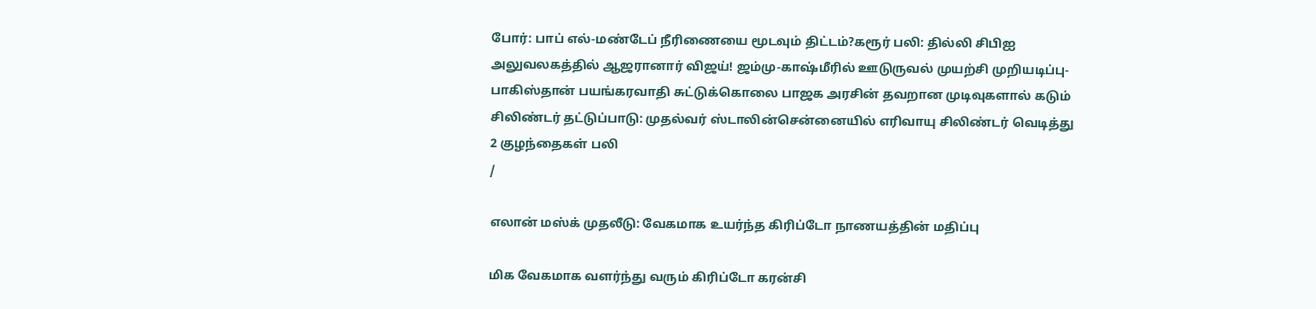போர்: பாப் எல்-மண்டேப் நீரிணையை மூடவும் திட்டம்?கரூர் பலி: தில்லி சிபிஐ அலுவலகத்தில் ஆஜரானார் விஜய்! ஜம்மு-காஷ்மீரில் ஊடுருவல் முயற்சி முறியடிப்பு- பாகிஸ்தான் பயங்கரவாதி சுட்டுக்கொலை பாஜக அரசின் தவறான முடிவுகளால் கடும் சிலிண்டர் தட்டுப்பாடு: முதல்வர் ஸ்டாலின்சென்னையில் எரிவாயு சிலிண்டர் வெடித்து 2 குழந்தைகள் பலி
/

எலான் மஸ்க் முதலீடு: வேகமாக உயர்ந்த கிரிப்டோ நாணயத்தின் மதிப்பு

மிக வேகமாக வளர்ந்து வரும் கிரிப்டோ கரன்சி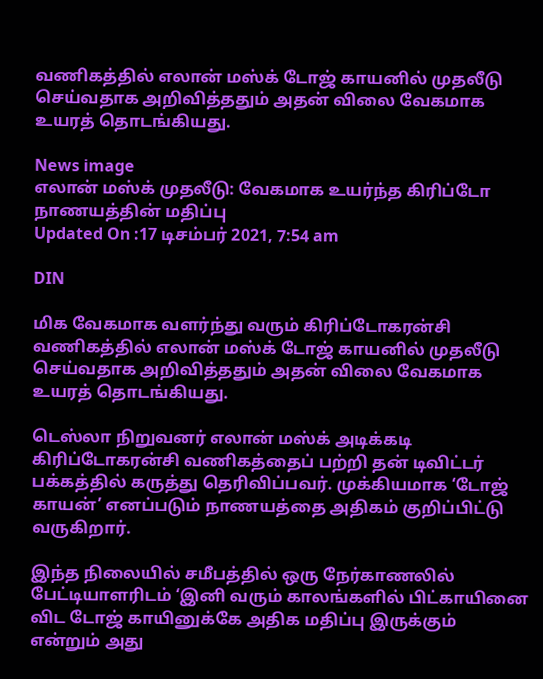வணிகத்தில் எலான் மஸ்க் டோஜ் காயனில் முதலீடு செய்வதாக அறிவித்ததும் அதன் விலை வேகமாக உயரத் தொடங்கியது.

News image
எலான் மஸ்க் முதலீடு: வேகமாக உயர்ந்த கிரிப்டோ நாணயத்தின் மதிப்பு
Updated On :17 டிசம்பர் 2021, 7:54 am

DIN

மிக வேகமாக வளர்ந்து வரும் கிரிப்டோகரன்சி வணிகத்தில் எலான் மஸ்க் டோஜ் காயனில் முதலீடு செய்வதாக அறிவித்ததும் அதன் விலை வேகமாக உயரத் தொடங்கியது.

டெஸ்லா நிறுவனர் எலான் மஸ்க் அடிக்கடி கிரிப்டோகரன்சி வணிகத்தைப் பற்றி தன் டிவிட்டர் பக்கத்தில் கருத்து தெரிவிப்பவர். முக்கியமாக ‘டோஜ் காயன்’ எனப்படும் நாணயத்தை அதிகம் குறிப்பிட்டு வருகிறார்.

இந்த நிலையில் சமீபத்தில் ஒரு நேர்காணலில் பேட்டியாளரிடம் ‘இனி வரும் காலங்களில் பிட்காயினை விட டோஜ் காயினுக்கே அதிக மதிப்பு இருக்கும் என்றும் அது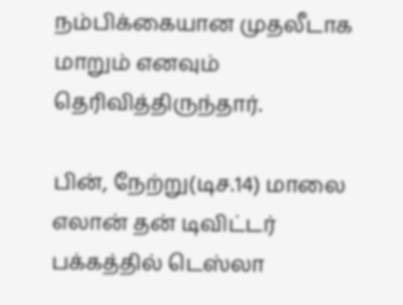நம்பிக்கையான முதலீடாக மாறும் எனவும் தெரிவித்திருந்தார்.

பின், நேற்று(டிச.14) மாலை எலான் தன் டிவிட்டர் பக்கத்தில் டெஸ்லா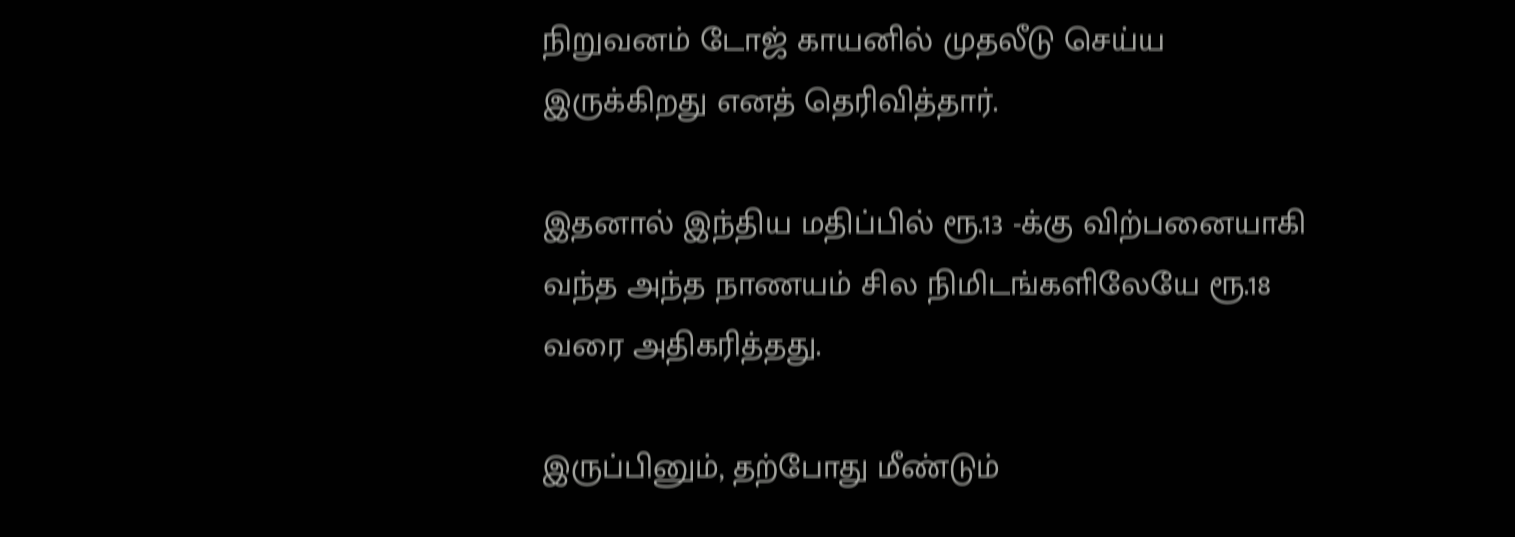நிறுவனம் டோஜ் காயனில் முதலீடு செய்ய இருக்கிறது எனத் தெரிவித்தார்.

இதனால் இந்திய மதிப்பில் ரூ.13 -க்கு விற்பனையாகி வந்த அந்த நாணயம் சில நிமிடங்களிலேயே ரூ.18 வரை அதிகரித்தது.

இருப்பினும், தற்போது மீண்டும்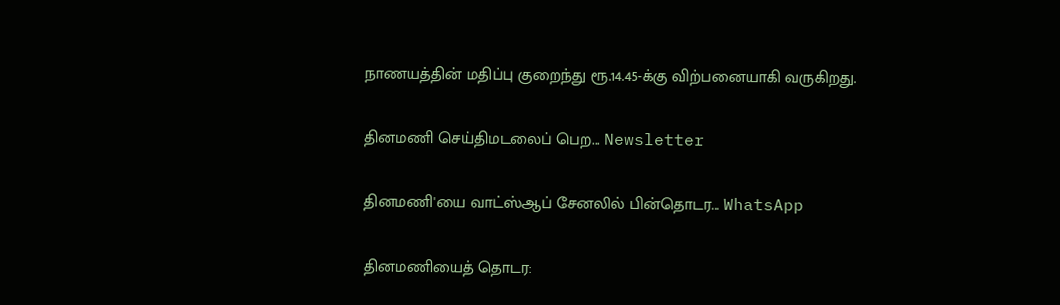நாணயத்தின் மதிப்பு குறைந்து ரூ.14.45-க்கு விற்பனையாகி வருகிறது.

தினமணி செய்திமடலைப் பெற... Newsletter

தினமணி'யை வாட்ஸ்ஆப் சேனலில் பின்தொடர... WhatsApp

தினமணியைத் தொடர: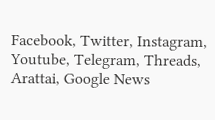Facebook, Twitter, Instagram, Youtube, Telegram, Threads, Arattai, Google News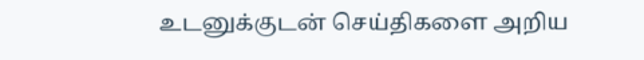உடனுக்குடன் செய்திகளை அறிய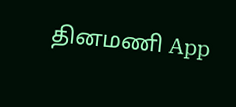தினமணி App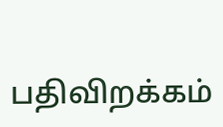பதிவிறக்கம்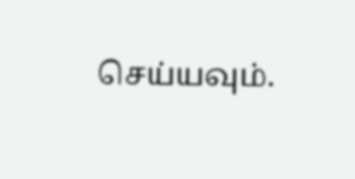செய்யவும்.